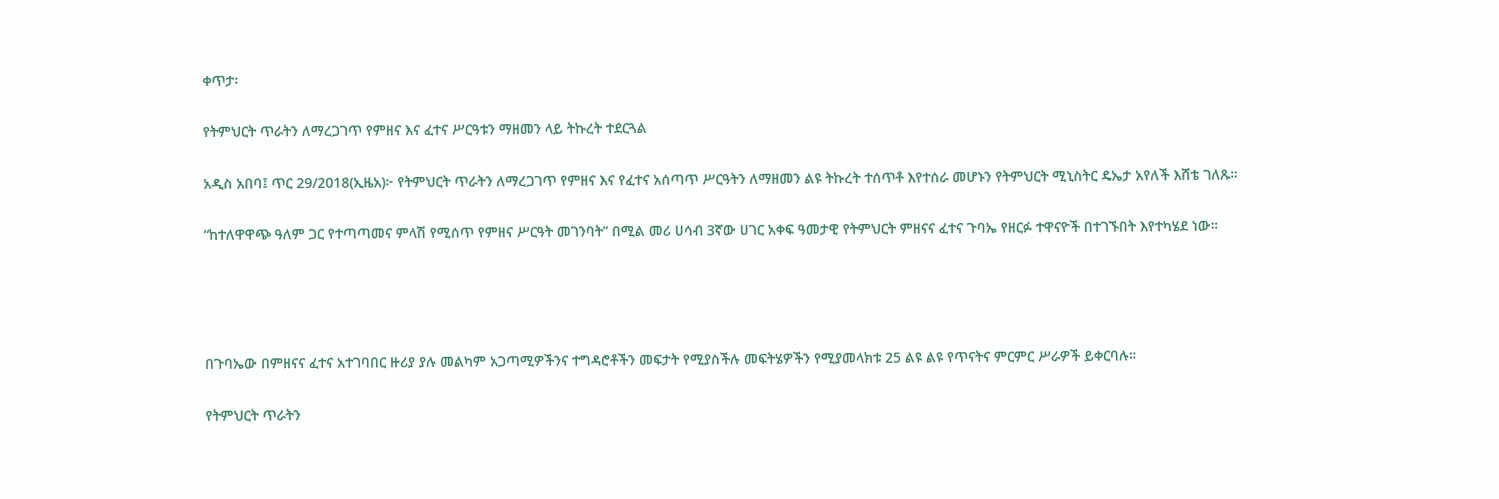ቀጥታ፡

የትምህርት ጥራትን ለማረጋገጥ የምዘና እና ፈተና ሥርዓቱን ማዘመን ላይ ትኩረት ተደርጓል

አዲስ አበባ፤ ጥር 29/2018(ኢዜአ)፦ የትምህርት ጥራትን ለማረጋገጥ የምዘና እና የፈተና አሰጣጥ ሥርዓትን ለማዘመን ልዩ ትኩረት ተሰጥቶ እየተሰራ መሆኑን የትምህርት ሚኒስትር ዴኤታ አየለች እሸቴ ገለጹ።

“ከተለዋዋጭ ዓለም ጋር የተጣጣመና ምላሽ የሚሰጥ የምዘና ሥርዓት መገንባት” በሚል መሪ ሀሳብ 3ኛው ሀገር አቀፍ ዓመታዊ የትምህርት ምዘናና ፈተና ጉባኤ የዘርፉ ተዋናዮች በተገኙበት እየተካሄደ ነው።




በጉባኤው በምዘናና ፈተና አተገባበር ዙሪያ ያሉ መልካም አጋጣሚዎችንና ተግዳሮቶችን መፍታት የሚያስችሉ መፍትሄዎችን የሚያመላክቱ 25 ልዩ ልዩ የጥናትና ምርምር ሥራዎች ይቀርባሉ።

የትምህርት ጥራትን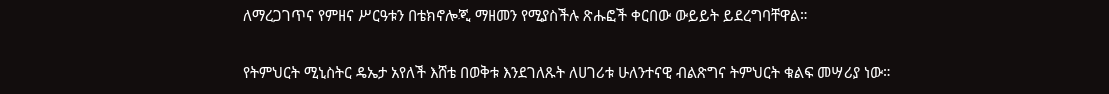ለማረጋገጥና የምዘና ሥርዓቱን በቴክኖሎጂ ማዘመን የሚያስችሉ ጽሑፎች ቀርበው ውይይት ይደረግባቸዋል።

የትምህርት ሚኒስትር ዴኤታ አየለች እሸቴ በወቅቱ እንደገለጹት ለሀገሪቱ ሁለንተናዊ ብልጽግና ትምህርት ቁልፍ መሣሪያ ነው።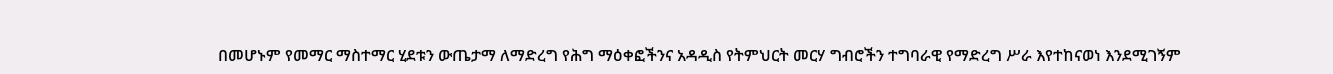በመሆኑም የመማር ማስተማር ሂደቱን ውጤታማ ለማድረግ የሕግ ማዕቀፎችንና አዳዲስ የትምህርት መርሃ ግብሮችን ተግባራዊ የማድረግ ሥራ እየተከናወነ እንደሚገኝም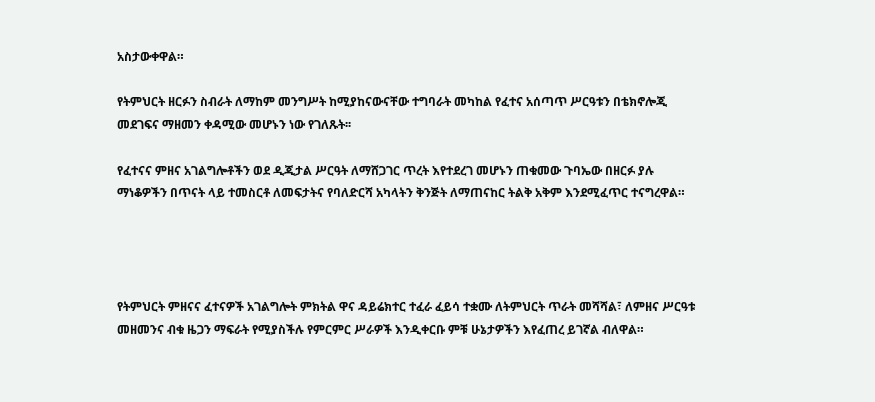አስታውቀዋል።

የትምህርት ዘርፉን ስብራት ለማከም መንግሥት ከሚያከናውናቸው ተግባራት መካከል የፈተና አሰጣጥ ሥርዓቱን በቴክኖሎጂ መደገፍና ማዘመን ቀዳሚው መሆኑን ነው የገለጹት፡፡

የፈተናና ምዘና አገልግሎቶችን ወደ ዲጂታል ሥርዓት ለማሸጋገር ጥረት እየተደረገ መሆኑን ጠቁመው ጉባኤው በዘርፉ ያሉ ማነቆዎችን በጥናት ላይ ተመስርቶ ለመፍታትና የባለድርሻ አካላትን ቅንጅት ለማጠናከር ትልቅ አቅም እንደሚፈጥር ተናግረዋል።




የትምህርት ምዘናና ፈተናዎች አገልግሎት ምክትል ዋና ዳይሬክተር ተፈራ ፈይሳ ተቋሙ ለትምህርት ጥራት መሻሻል፣ ለምዘና ሥርዓቱ መዘመንና ብቁ ዜጋን ማፍራት የሚያስችሉ የምርምር ሥራዎች እንዲቀርቡ ምቹ ሁኔታዎችን እየፈጠረ ይገኛል ብለዋል።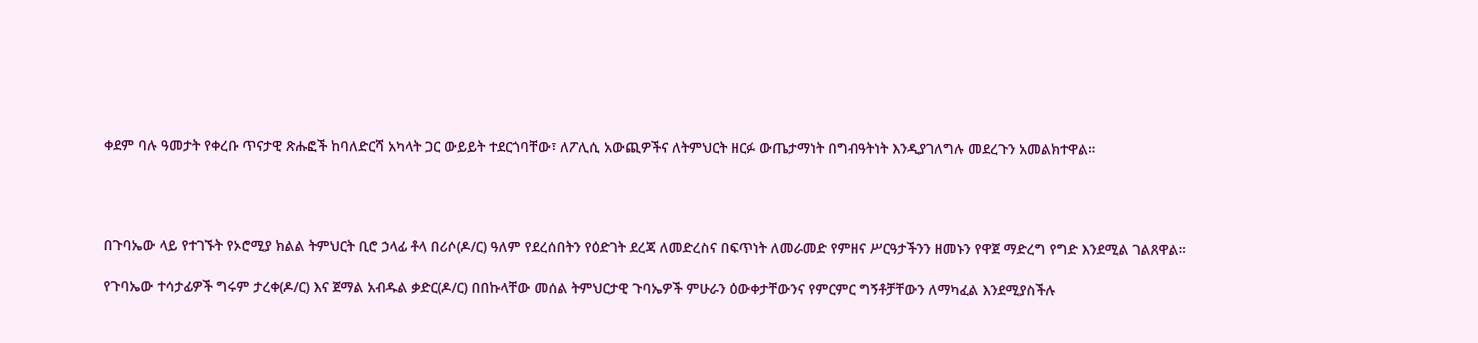ቀደም ባሉ ዓመታት የቀረቡ ጥናታዊ ጽሑፎች ከባለድርሻ አካላት ጋር ውይይት ተደርጎባቸው፣ ለፖሊሲ አውጪዎችና ለትምህርት ዘርፉ ውጤታማነት በግብዓትነት እንዲያገለግሉ መደረጉን አመልክተዋል።




በጉባኤው ላይ የተገኙት የኦሮሚያ ክልል ትምህርት ቢሮ ኃላፊ ቶላ በሪሶ(ዶ/ር) ዓለም የደረሰበትን የዕድገት ደረጃ ለመድረስና በፍጥነት ለመራመድ የምዘና ሥርዓታችንን ዘመኑን የዋጀ ማድረግ የግድ እንደሚል ገልጸዋል።

የጉባኤው ተሳታፊዎች ግሩም ታረቀ(ዶ/ር) እና ጀማል አብዱል ቃድር(ዶ/ር) በበኩላቸው መሰል ትምህርታዊ ጉባኤዎች ምሁራን ዕውቀታቸውንና የምርምር ግኝቶቻቸውን ለማካፈል እንደሚያስችሉ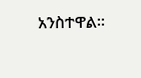አንስተዋል፡፡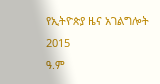የኢትዮጵያ ዜና አገልግሎት
2015
ዓ.ም